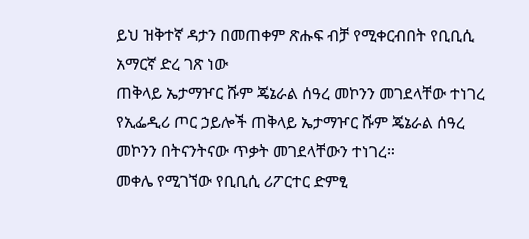ይህ ዝቅተኛ ዳታን በመጠቀም ጽሑፍ ብቻ የሚቀርብበት የቢቢሲ አማርኛ ድረ ገጽ ነው
ጠቅላይ ኤታማዦር ሹም ጄኔራል ሰዓረ መኮንን መገደላቸው ተነገረ
የኢፌዲሪ ጦር ኃይሎች ጠቅላይ ኤታማዦር ሹም ጄኔራል ሰዓረ መኮንን በትናንትናው ጥቃት መገደላቸውን ተነገረ።
መቀሌ የሚገኘው የቢቢሲ ሪፖርተር ድምፂ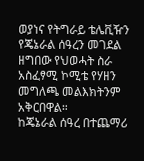ወያነና የትግራይ ቴሌቪዥን የጄኔራል ሰዓረን መገደል ዘግበው የህወሓት ስራ አስፈፃሚ ኮሚቴ የሃዘን መግለጫ መልእክትንም አቅርበዋል።
ከጄኔራል ሰዓረ በተጨማሪ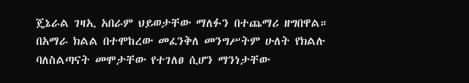ጄኔራል ገዛኢ አበራም ህይወታቸው ማለፉን በተጨማሪ ዘግበዋል።
በአማራ ክልል በተሞከረው መፈንቅለ መንግሥትም ሁለት የክልሉ ባለስልጣናት መሞታቸው የተገለፀ ሲሆን ማንነታቸው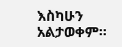እስካሁን አልታወቀም።